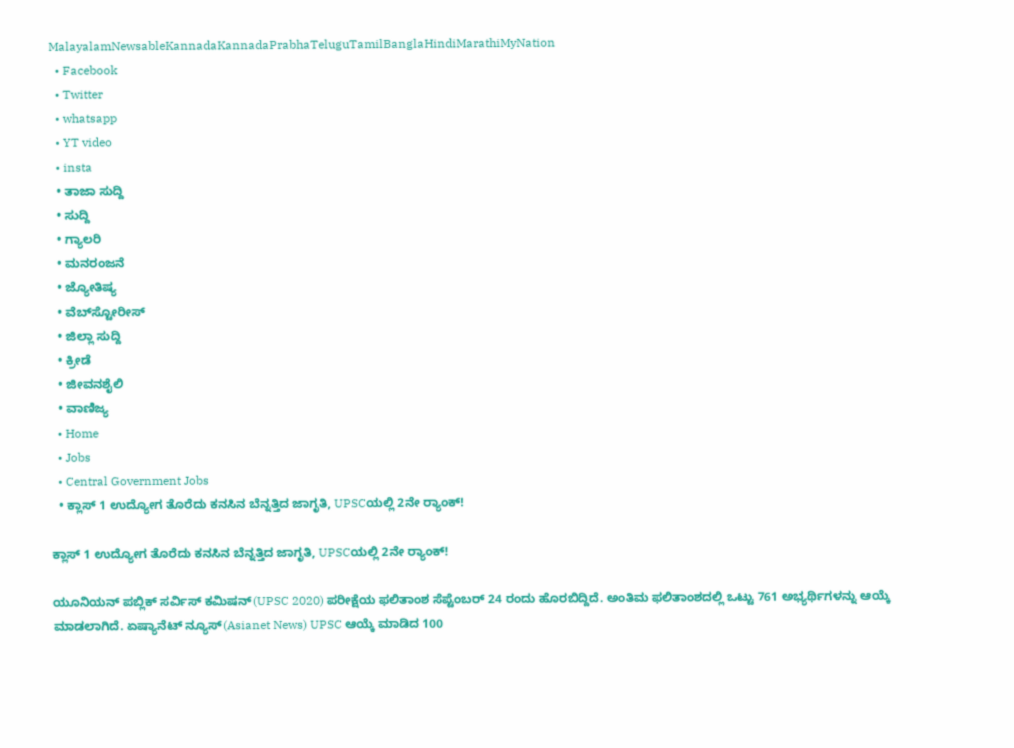MalayalamNewsableKannadaKannadaPrabhaTeluguTamilBanglaHindiMarathiMyNation
  • Facebook
  • Twitter
  • whatsapp
  • YT video
  • insta
  • ತಾಜಾ ಸುದ್ದಿ
  • ಸುದ್ದಿ
  • ಗ್ಯಾಲರಿ
  • ಮನರಂಜನೆ
  • ಜ್ಯೋತಿಷ್ಯ
  • ವೆಬ್‌ಸ್ಟೋರೀಸ್
  • ಜಿಲ್ಲಾ ಸುದ್ದಿ
  • ಕ್ರೀಡೆ
  • ಜೀವನಶೈಲಿ
  • ವಾಣಿಜ್ಯ
  • Home
  • Jobs
  • Central Government Jobs
  • ಕ್ಲಾಸ್‌ 1 ಉದ್ಯೋಗ ತೊರೆದು ಕನಸಿನ ಬೆನ್ನತ್ತಿದ ಜಾಗೃತಿ, UPSCಯಲ್ಲಿ 2ನೇ ರ‍್ಯಾಂಕ್!

ಕ್ಲಾಸ್‌ 1 ಉದ್ಯೋಗ ತೊರೆದು ಕನಸಿನ ಬೆನ್ನತ್ತಿದ ಜಾಗೃತಿ, UPSCಯಲ್ಲಿ 2ನೇ ರ‍್ಯಾಂಕ್!

ಯೂನಿಯನ್ ಪಬ್ಲಿಕ್ ಸರ್ವಿಸ್ ಕಮಿಷನ್(UPSC 2020) ಪರೀಕ್ಷೆಯ ಫಲಿತಾಂಶ ಸೆಪ್ಟೆಂಬರ್ 24 ರಂದು ಹೊರಬಿದ್ದಿದೆ. ಅಂತಿಮ ಫಲಿತಾಂಶದಲ್ಲಿ ಒಟ್ಟು 761 ಅಭ್ಯರ್ಥಿಗಳನ್ನು ಆಯ್ಕೆ ಮಾಡಲಾಗಿದೆ. ಏಷ್ಯಾನೆಟ್‌ ನ್ಯೂಸ್‌(Asianet News) UPSC ಆಯ್ಕೆ ಮಾಡಿದ 100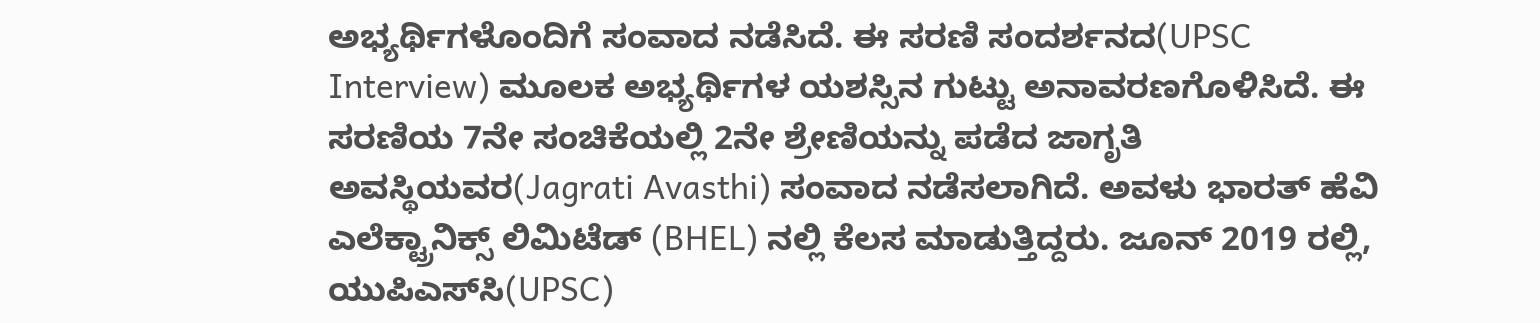ಅಭ್ಯರ್ಥಿಗಳೊಂದಿಗೆ ಸಂವಾದ ನಡೆಸಿದೆ. ಈ ಸರಣಿ ಸಂದರ್ಶನದ(UPSC Interview) ಮೂಲಕ ಅಭ್ಯರ್ಥಿಗಳ ಯಶಸ್ಸಿನ ಗುಟ್ಟು ಅನಾವರಣಗೊಳಿಸಿದೆ. ಈ ಸರಣಿಯ 7ನೇ ಸಂಚಿಕೆಯಲ್ಲಿ 2ನೇ ಶ್ರೇಣಿಯನ್ನು ಪಡೆದ ಜಾಗೃತಿ ಅವಸ್ಥಿಯವರ(Jagrati Avasthi) ಸಂವಾದ ನಡೆಸಲಾಗಿದೆ. ಅವಳು ಭಾರತ್ ಹೆವಿ ಎಲೆಕ್ಟ್ರಾನಿಕ್ಸ್ ಲಿಮಿಟೆಡ್ (BHEL) ನಲ್ಲಿ ಕೆಲಸ ಮಾಡುತ್ತಿದ್ದರು. ಜೂನ್ 2019 ರಲ್ಲಿ, ಯುಪಿಎಸ್‌ಸಿ(UPSC)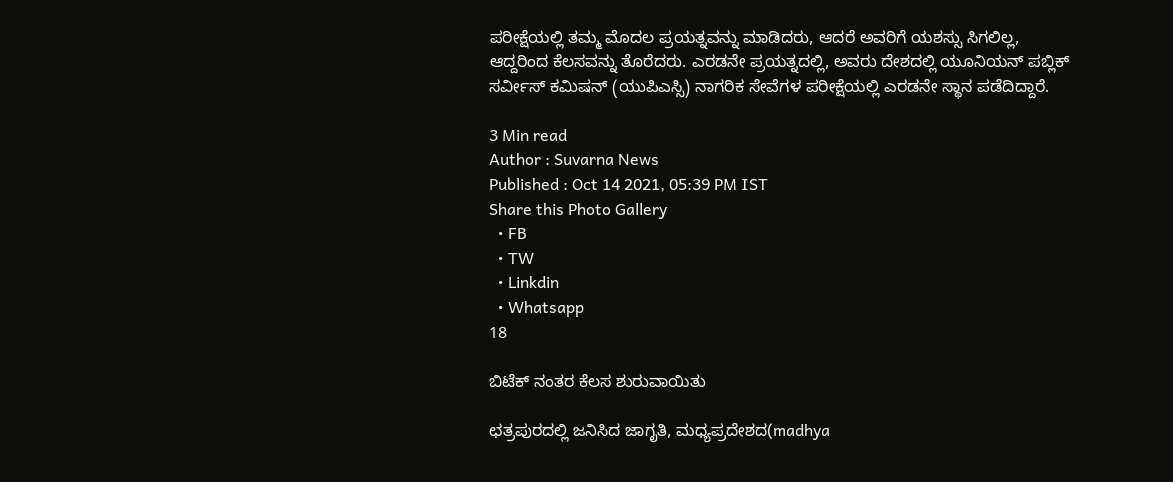ಪರೀಕ್ಷೆಯಲ್ಲಿ ತಮ್ಮ ಮೊದಲ ಪ್ರಯತ್ನವನ್ನು ಮಾಡಿದರು, ಆದರೆ ಅವರಿಗೆ ಯಶಸ್ಸು ಸಿಗಲಿಲ್ಲ, ಆದ್ದರಿಂದ ಕೆಲಸವನ್ನು ತೊರೆದರು. ಎರಡನೇ ಪ್ರಯತ್ನದಲ್ಲಿ, ಅವರು ದೇಶದಲ್ಲಿ ಯೂನಿಯನ್ ಪಬ್ಲಿಕ್ ಸರ್ವೀಸ್ ಕಮಿಷನ್ (ಯುಪಿಎಸ್ಸಿ) ನಾಗರಿಕ ಸೇವೆಗಳ ಪರೀಕ್ಷೆಯಲ್ಲಿ ಎರಡನೇ ಸ್ಥಾನ ಪಡೆದಿದ್ದಾರೆ.

3 Min read
Author : Suvarna News
Published : Oct 14 2021, 05:39 PM IST
Share this Photo Gallery
  • FB
  • TW
  • Linkdin
  • Whatsapp
18

ಬಿಟೆಕ್ ನಂತರ ಕೆಲಸ ಶುರುವಾಯಿತು

ಛತ್ರಪುರದಲ್ಲಿ ಜನಿಸಿದ ಜಾಗೃತಿ, ಮಧ್ಯಪ್ರದೇಶದ(madhya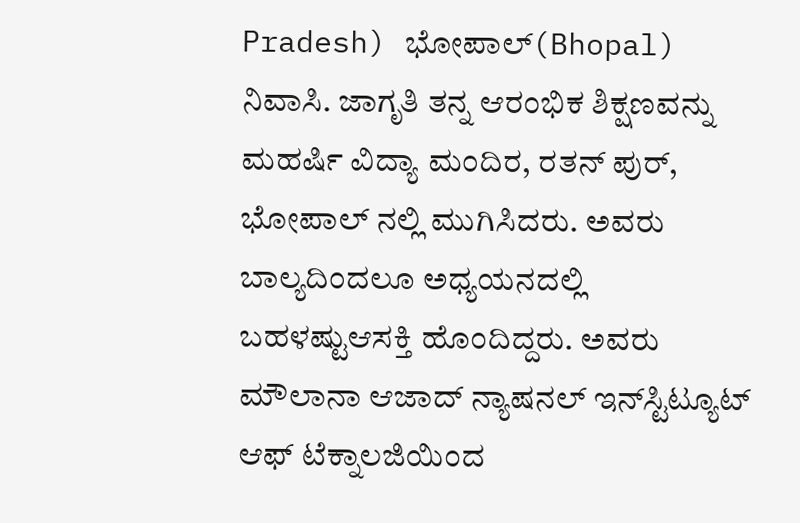Pradesh) ಭೋಪಾಲ್(Bhopal) ನಿವಾಸಿ. ಜಾಗೃತಿ ತನ್ನ ಆರಂಭಿಕ ಶಿಕ್ಷಣವನ್ನು ಮಹರ್ಷಿ ವಿದ್ಯಾ ಮಂದಿರ, ರತನ್ ಪುರ್, ಭೋಪಾಲ್ ನಲ್ಲಿ ಮುಗಿಸಿದರು. ಅವರು ಬಾಲ್ಯದಿಂದಲೂ ಅಧ್ಯಯನದಲ್ಲಿ ಬಹಳಷ್ಟುಆಸಕ್ತಿ ಹೊಂದಿದ್ದರು. ಅವರು ಮೌಲಾನಾ ಆಜಾದ್ ನ್ಯಾಷನಲ್ ಇನ್‌ಸ್ಟಿಟ್ಯೂಟ್ ಆಫ್ ಟೆಕ್ನಾಲಜಿಯಿಂದ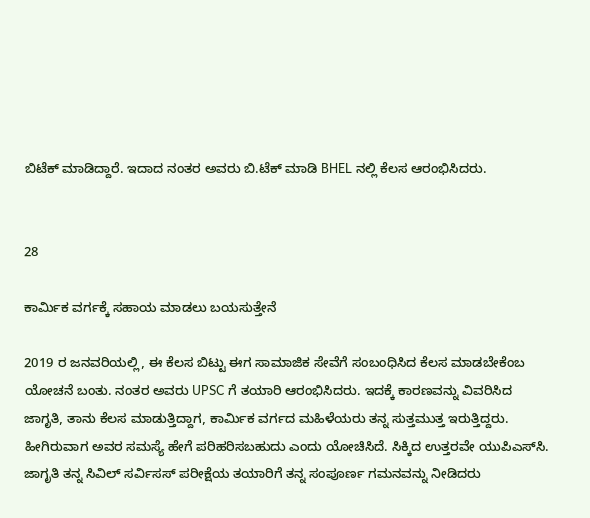ಬಿಟೆಕ್ ಮಾಡಿದ್ದಾರೆ. ಇದಾದ ನಂತರ ಅವರು ಬಿ.ಟೆಕ್ ಮಾಡಿ BHEL ನಲ್ಲಿ ಕೆಲಸ ಆರಂಭಿಸಿದರು.


28

ಕಾರ್ಮಿಕ ವರ್ಗಕ್ಕೆ ಸಹಾಯ ಮಾಡಲು ಬಯಸುತ್ತೇನೆ

2019 ರ ಜನವರಿಯಲ್ಲಿ, ಈ ಕೆಲಸ ಬಿಟ್ಟು ಈಗ ಸಾಮಾಜಿಕ ಸೇವೆಗೆ ಸಂಬಂಧಿಸಿದ ಕೆಲಸ ಮಾಡಬೇಕೆಂಬ ಯೋಚನೆ ಬಂತು. ನಂತರ ಅವರು UPSC ಗೆ ತಯಾರಿ ಆರಂಭಿಸಿದರು. ಇದಕ್ಕೆ ಕಾರಣವನ್ನು ವಿವರಿಸಿದ ಜಾಗೃತಿ, ತಾನು ಕೆಲಸ ಮಾಡುತ್ತಿದ್ದಾಗ, ಕಾರ್ಮಿಕ ವರ್ಗದ ಮಹಿಳೆಯರು ತನ್ನ ಸುತ್ತಮುತ್ತ ಇರುತ್ತಿದ್ದರು. ಹೀಗಿರುವಾಗ ಅವರ ಸಮಸ್ಯೆ ಹೇಗೆ ಪರಿಹರಿಸಬಹುದು ಎಂದು ಯೋಚಿಸಿದೆ. ಸಿಕ್ಕಿದ ಉತ್ತರವೇ ಯುಪಿಎಸ್‌ಸಿ. ಜಾಗೃತಿ ತನ್ನ ಸಿವಿಲ್ ಸರ್ವಿಸಸ್ ಪರೀಕ್ಷೆಯ ತಯಾರಿಗೆ ತನ್ನ ಸಂಪೂರ್ಣ ಗಮನವನ್ನು ನೀಡಿದರು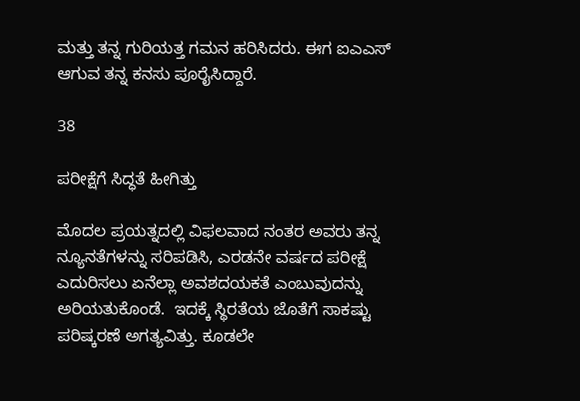ಮತ್ತು ತನ್ನ ಗುರಿಯತ್ತ ಗಮನ ಹರಿಸಿದರು. ಈಗ ಐಎಎಸ್ ಆಗುವ ತನ್ನ ಕನಸು ಪೂರೈಸಿದ್ದಾರೆ.

38

ಪರೀಕ್ಷೆಗೆ ಸಿದ್ಧತೆ ಹೀಗಿತ್ತು

ಮೊದಲ ಪ್ರಯತ್ನದಲ್ಲಿ ವಿಫಲವಾದ ನಂತರ ಅವರು ತನ್ನ ನ್ಯೂನತೆಗಳನ್ನು ಸರಿಪಡಿಸಿ, ಎರಡನೇ ವರ್ಷದ ಪರೀಕ್ಷೆ ಎದುರಿಸಲು ಏನೆಲ್ಲಾ ಅವಶದಯಕತೆ ಎಂಬುವುದನ್ನು ಅರಿಯತುಕೊಂಡೆ.  ಇದಕ್ಕೆ ಸ್ಥಿರತೆಯ ಜೊತೆಗೆ ಸಾಕಷ್ಟು ಪರಿಷ್ಕರಣೆ ಅಗತ್ಯವಿತ್ತು. ಕೂಡಲೇ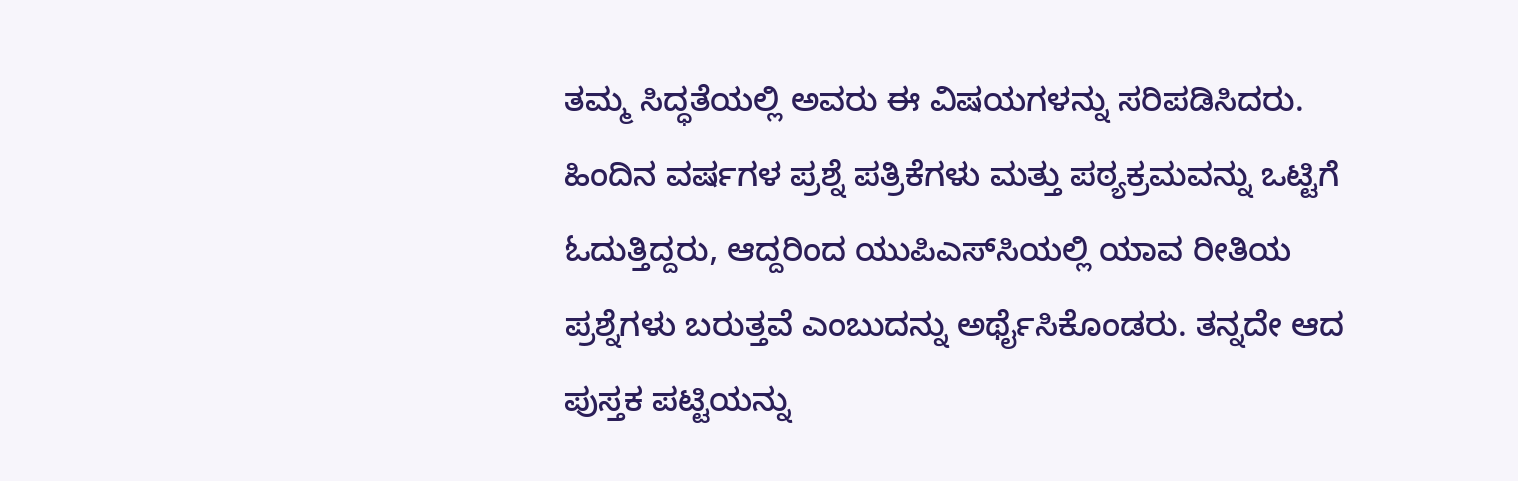ತಮ್ಮ ಸಿದ್ಧತೆಯಲ್ಲಿ ಅವರು ಈ ವಿಷಯಗಳನ್ನು ಸರಿಪಡಿಸಿದರು. ಹಿಂದಿನ ವರ್ಷಗಳ ಪ್ರಶ್ನೆ ಪತ್ರಿಕೆಗಳು ಮತ್ತು ಪಠ್ಯಕ್ರಮವನ್ನು ಒಟ್ಟಿಗೆ ಓದುತ್ತಿದ್ದರು, ಆದ್ದರಿಂದ ಯುಪಿಎಸ್‌ಸಿಯಲ್ಲಿ ಯಾವ ರೀತಿಯ ಪ್ರಶ್ನೆಗಳು ಬರುತ್ತವೆ ಎಂಬುದನ್ನು ಅರ್ಥೈಸಿಕೊಂಡರು. ತನ್ನದೇ ಆದ ಪುಸ್ತಕ ಪಟ್ಟಿಯನ್ನು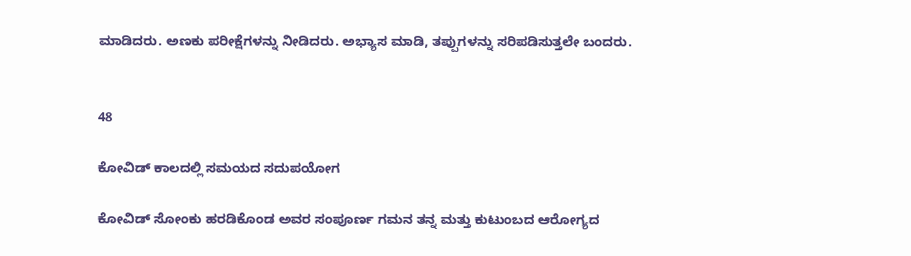ಮಾಡಿದರು. ಅಣಕು ಪರೀಕ್ಷೆಗಳನ್ನು ನೀಡಿದರು. ಅಭ್ಯಾಸ ಮಾಡಿ, ತಪ್ಪುಗಳನ್ನು ಸರಿಪಡಿಸುತ್ತಲೇ ಬಂದರು.


48

ಕೋವಿಡ್ ಕಾಲದಲ್ಲಿ ಸಮಯದ ಸದುಪಯೋಗ

ಕೋವಿಡ್ ಸೋಂಕು ಹರಡಿಕೊಂಡ ಅವರ ಸಂಪೂರ್ಣ ಗಮನ ತನ್ನ ಮತ್ತು ಕುಟುಂಬದ ಆರೋಗ್ಯದ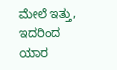ಮೇಲೆ ಇತ್ತು, ಇದರಿಂದ ಯಾರ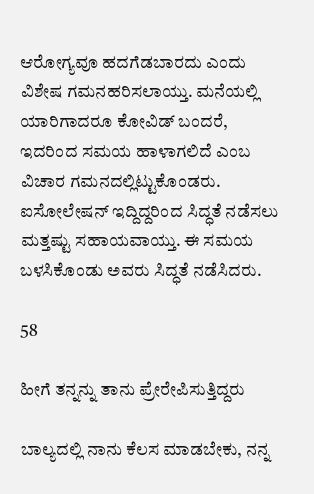ಆರೋಗ್ಯವೂ ಹದಗೆಡಬಾರದು ಎಂದು ವಿಶೇಷ ಗಮನಹರಿಸಲಾಯ್ತು. ಮನೆಯಲ್ಲಿ ಯಾರಿಗಾದರೂ ಕೋವಿಡ್ ಬಂದರೆ, ಇದರಿಂದ ಸಮಯ ಹಾಳಾಗಲಿದೆ ಎಂಬ ವಿಚಾರ ಗಮನದಲ್ಲಿಟ್ಟುಕೊಂಡರು. ಐಸೋಲೇಷನ್ ಇದ್ದಿದ್ದರಿಂದ ಸಿದ್ಧತೆ ನಡೆಸಲು ಮತ್ತಷ್ಟು ಸಹಾಯವಾಯ್ತು. ಈ ಸಮಯ ಬಳಸಿಕೊಂಡು ಅವರು ಸಿದ್ಧತೆ ನಡೆಸಿದರು.

58

ಹೀಗೆ ತನ್ನನ್ನು ತಾನು ಪ್ರೇರೇಪಿಸುತ್ತಿದ್ದರು

ಬಾಲ್ಯದಲ್ಲಿ ನಾನು ಕೆಲಸ ಮಾಡಬೇಕು, ನನ್ನ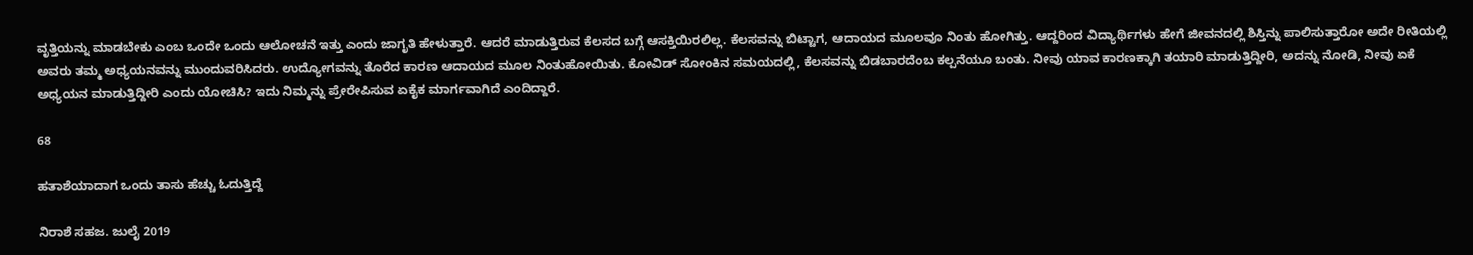ವೃತ್ತಿಯನ್ನು ಮಾಡಬೇಕು ಎಂಬ ಒಂದೇ ಒಂದು ಆಲೋಚನೆ ಇತ್ತು ಎಂದು ಜಾಗೃತಿ ಹೇಳುತ್ತಾರೆ. ಆದರೆ ಮಾಡುತ್ತಿರುವ ಕೆಲಸದ ಬಗ್ಗೆ ಆಸಕ್ತಿಯಿರಲಿಲ್ಲ. ಕೆಲಸವನ್ನು ಬಿಟ್ಟಾಗ, ಆದಾಯದ ಮೂಲವೂ ನಿಂತು ಹೋಗಿತ್ತು. ಆದ್ದರಿಂದ ವಿದ್ಯಾರ್ಥಿಗಳು ಹೇಗೆ ಜೀವನದಲ್ಲಿ ಶಿಸ್ತಿನ್ನು ಪಾಲಿಸುತ್ತಾರೋ ಅದೇ ರೀತಿಯಲ್ಲಿ ಅವರು ತಮ್ಮ ಅಧ್ಯಯನವನ್ನು ಮುಂದುವರಿಸಿದರು. ಉದ್ಯೋಗವನ್ನು ತೊರೆದ ಕಾರಣ ಆದಾಯದ ಮೂಲ ನಿಂತುಹೋಯಿತು. ಕೋವಿಡ್ ಸೋಂಕಿನ ಸಮಯದಲ್ಲಿ, ಕೆಲಸವನ್ನು ಬಿಡಬಾರದೆಂಬ ಕಲ್ಪನೆಯೂ ಬಂತು. ನೀವು ಯಾವ ಕಾರಣಕ್ಕಾಗಿ ತಯಾರಿ ಮಾಡುತ್ತಿದ್ದೀರಿ, ಅದನ್ನು ನೋಡಿ, ನೀವು ಏಕೆ ಅಧ್ಯಯನ ಮಾಡುತ್ತಿದ್ದೀರಿ ಎಂದು ಯೋಚಿಸಿ? ಇದು ನಿಮ್ಮನ್ನು ಪ್ರೇರೇಪಿಸುವ ಏಕೈಕ ಮಾರ್ಗವಾಗಿದೆ ಎಂದಿದ್ದಾರೆ.

68

ಹತಾಶೆಯಾದಾಗ ಒಂದು ತಾಸು ಹೆಚ್ಚು ಓದುತ್ತಿದ್ದೆ

ನಿರಾಶೆ ಸಹಜ. ಜುಲೈ 2019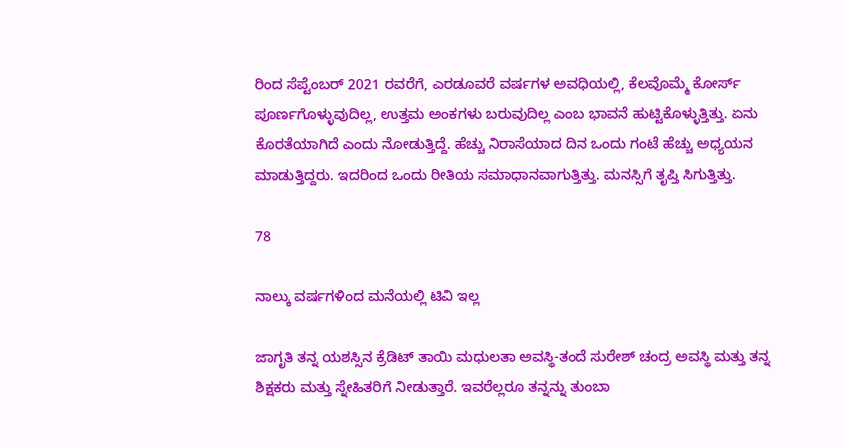ರಿಂದ ಸೆಪ್ಟೆಂಬರ್ 2021 ರವರೆಗೆ, ಎರಡೂವರೆ ವರ್ಷಗಳ ಅವಧಿಯಲ್ಲಿ, ಕೆಲವೊಮ್ಮೆ ಕೋರ್ಸ್ ಪೂರ್ಣಗೊಳ್ಳುವುದಿಲ್ಲ, ಉತ್ತಮ ಅಂಕಗಳು ಬರುವುದಿಲ್ಲ ಎಂಬ ಭಾವನೆ ಹುಟ್ಟಿಕೊಳ್ಳುತ್ತಿತ್ತು. ಏನು ಕೊರತೆಯಾಗಿದೆ ಎಂದು ನೋಡುತ್ತಿದ್ದೆ. ಹೆಚ್ಚು ನಿರಾಸೆಯಾದ ದಿನ ಒಂದು ಗಂಟೆ ಹೆಚ್ಚು ಅಧ್ಯಯನ ಮಾಡುತ್ತಿದ್ದರು. ಇದರಿಂದ ಒಂದು ರೀತಿಯ ಸಮಾಧಾನವಾಗುತ್ತಿತ್ತು. ಮನಸ್ಸಿಗೆ ತೃಪ್ತಿ ಸಿಗುತ್ತಿತ್ತು.

78

ನಾಲ್ಕು ವರ್ಷಗಳಿಂದ ಮನೆಯಲ್ಲಿ ಟಿವಿ ಇಲ್ಲ

ಜಾಗೃತಿ ತನ್ನ ಯಶಸ್ಸಿನ ಕ್ರೆಡಿಟ್ ತಾಯಿ ಮಧುಲತಾ ಅವಸ್ಥಿ-ತಂದೆ ಸುರೇಶ್ ಚಂದ್ರ ಅವಸ್ಥಿ ಮತ್ತು ತನ್ನ ಶಿಕ್ಷಕರು ಮತ್ತು ಸ್ನೇಹಿತರಿಗೆ ನೀಡುತ್ತಾರೆ. ಇವರೆಲ್ಲರೂ ತನ್ನನ್ನು ತುಂಬಾ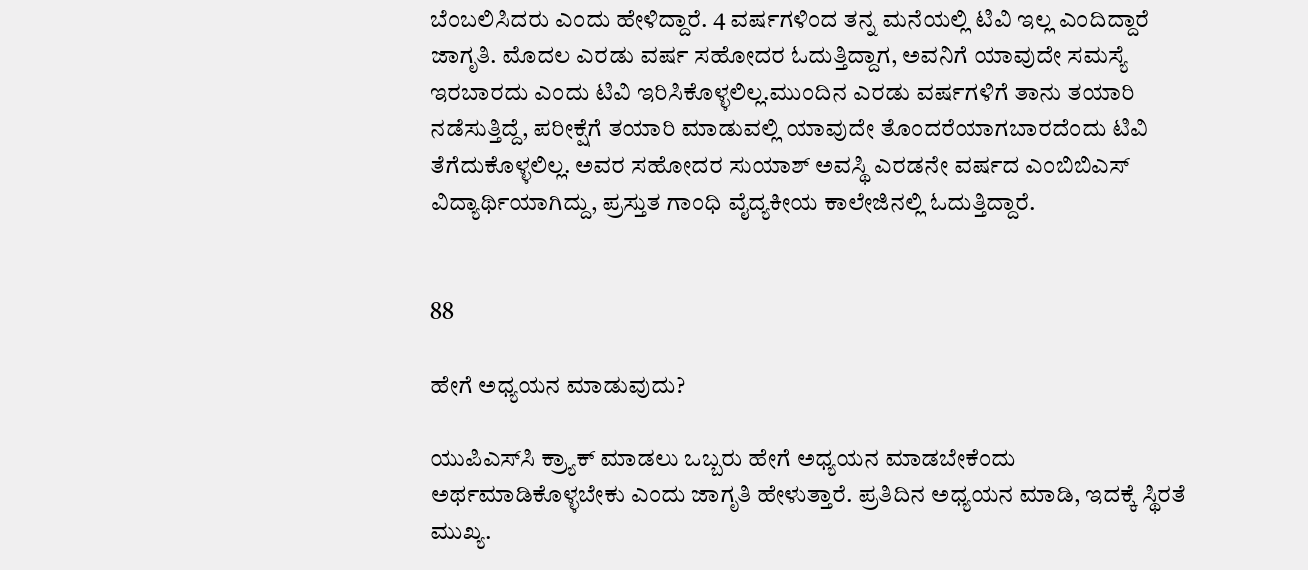ಬೆಂಬಲಿಸಿದರು ಎಂದು ಹೇಳಿದ್ದಾರೆ. 4 ವರ್ಷಗಳಿಂದ ತನ್ನ ಮನೆಯಲ್ಲಿ ಟಿವಿ ಇಲ್ಲ ಎಂದಿದ್ದಾರೆ ಜಾಗೃತಿ. ಮೊದಲ ಎರಡು ವರ್ಷ ಸಹೋದರ ಓದುತ್ತಿದ್ದಾಗ, ಅವನಿಗೆ ಯಾವುದೇ ಸಮಸ್ಯೆ ಇರಬಾರದು ಎಂದು ಟಿವಿ ಇರಿಸಿಕೊಳ್ಳಲಿಲ್ಲ.ಮುಂದಿನ ಎರಡು ವರ್ಷಗಳಿಗೆ ತಾನು ತಯಾರಿ ನಡೆಸುತ್ತಿದ್ದೆ, ಪರೀಕ್ಷೆಗೆ ತಯಾರಿ ಮಾಡುವಲ್ಲಿ ಯಾವುದೇ ತೊಂದರೆಯಾಗಬಾರದೆಂದು ಟಿವಿ ತೆಗೆದುಕೊಳ್ಳಲಿಲ್ಲ. ಅವರ ಸಹೋದರ ಸುಯಾಶ್ ಅವಸ್ಥಿ ಎರಡನೇ ವರ್ಷದ ಎಂಬಿಬಿಎಸ್ ವಿದ್ಯಾರ್ಥಿಯಾಗಿದ್ದು, ಪ್ರಸ್ತುತ ಗಾಂಧಿ ವೈದ್ಯಕೀಯ ಕಾಲೇಜಿನಲ್ಲಿ ಓದುತ್ತಿದ್ದಾರೆ.


88

ಹೇಗೆ ಅಧ್ಯಯನ ಮಾಡುವುದು?

ಯುಪಿಎಸ್‌ಸಿ ಕ್ರ್ಯಾಕ್ ಮಾಡಲು ಒಬ್ಬರು ಹೇಗೆ ಅಧ್ಯಯನ ಮಾಡಬೇಕೆಂದು ಅರ್ಥಮಾಡಿಕೊಳ್ಳಬೇಕು ಎಂದು ಜಾಗೃತಿ ಹೇಳುತ್ತಾರೆ. ಪ್ರತಿದಿನ ಅಧ್ಯಯನ ಮಾಡಿ, ಇದಕ್ಕೆ ಸ್ಥಿರತೆ ಮುಖ್ಯ.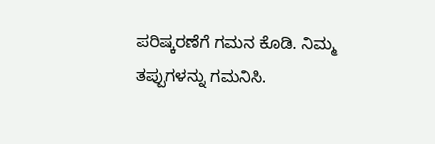ಪರಿಷ್ಕರಣೆಗೆ ಗಮನ ಕೊಡಿ. ನಿಮ್ಮ ತಪ್ಪುಗಳನ್ನು ಗಮನಿಸಿ.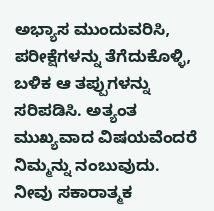ಅಭ್ಯಾಸ ಮುಂದುವರಿಸಿ, ಪರೀಕ್ಷೆಗಳನ್ನು ತೆಗೆದುಕೊಳ್ಳಿ, ಬಳಿಕ ಆ ತಪ್ಪುಗಳನ್ನು ಸರಿಪಡಿಸಿ. ಅತ್ಯಂತ ಮುಖ್ಯವಾದ ವಿಷಯವೆಂದರೆ ನಿಮ್ಮನ್ನು ನಂಬುವುದು. ನೀವು ಸಕಾರಾತ್ಮಕ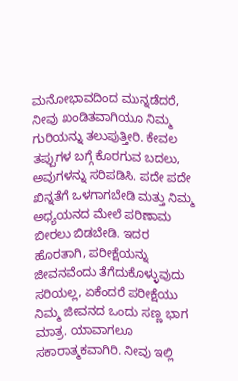ಮನೋಭಾವದಿಂದ ಮುನ್ನಡೆದರೆ, ನೀವು ಖಂಡಿತವಾಗಿಯೂ ನಿಮ್ಮ ಗುರಿಯನ್ನು ತಲುಪುತ್ತೀರಿ. ಕೇವಲ ತಪ್ಪುಗಳ ಬಗ್ಗೆ ಕೊರಗುವ ಬದಲು, ಅವುಗಳನ್ನು ಸರಿಪಡಿಸಿ. ಪದೇ ಪದೇ ಖಿನ್ನತೆಗೆ ಒಳಗಾಗಬೇಡಿ ಮತ್ತು ನಿಮ್ಮ ಅಧ್ಯಯನದ ಮೇಲೆ ಪರಿಣಾಮ ಬೀರಲು ಬಿಡಬೇಡಿ. ಇದರ ಹೊರತಾಗಿ, ಪರೀಕ್ಷೆಯನ್ನು ಜೀವನವೆಂದು ತೆಗೆದುಕೊಳ್ಳುವುದು ಸರಿಯಲ್ಲ, ಏಕೆಂದರೆ ಪರೀಕ್ಷೆಯು ನಿಮ್ಮ ಜೀವನದ ಒಂದು ಸಣ್ಣ ಭಾಗ ಮಾತ್ರ. ಯಾವಾಗಲೂ ಸಕಾರಾತ್ಮಕವಾಗಿರಿ. ನೀವು ಇಲ್ಲಿ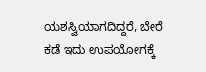ಯಶಸ್ವಿಯಾಗದಿದ್ದರೆ, ಬೇರೆ ಕಡೆ ಇದು ಉಪಯೋಗಕ್ಕೆ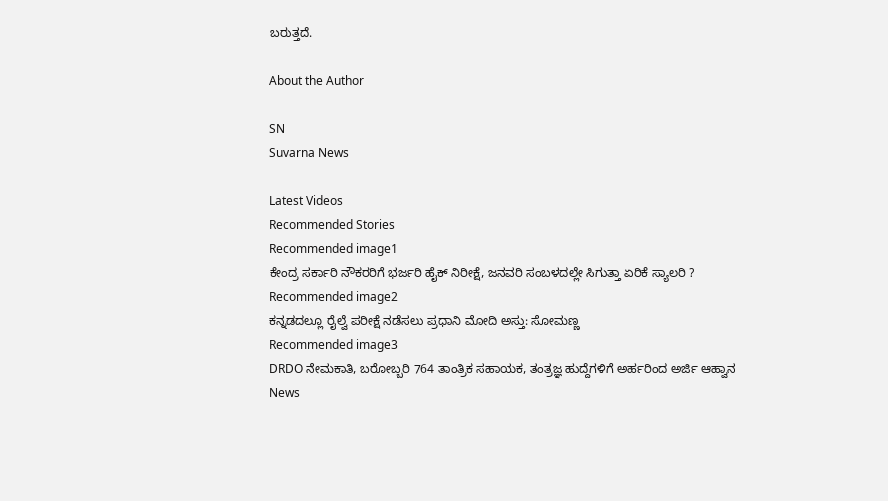ಬರುತ್ತದೆ.

About the Author

SN
Suvarna News

Latest Videos
Recommended Stories
Recommended image1
ಕೇಂದ್ರ ಸರ್ಕಾರಿ ನೌಕರರಿಗೆ ಭರ್ಜರಿ ಹೈಕ್ ನಿರೀಕ್ಷೆ, ಜನವರಿ ಸಂಬಳದಲ್ಲೇ ಸಿಗುತ್ತಾ ಏರಿಕೆ ಸ್ಯಾಲರಿ ?
Recommended image2
ಕನ್ನಡದಲ್ಲೂ ರೈಲ್ವೆ ಪರೀಕ್ಷೆ ನಡೆಸಲು ಪ್ರಧಾನಿ ಮೋದಿ ಅಸ್ತು: ಸೋಮಣ್ಣ
Recommended image3
DRDO ನೇಮಕಾತಿ, ಬರೋಬ್ಬರಿ 764 ತಾಂತ್ರಿಕ ಸಹಾಯಕ, ತಂತ್ರಜ್ಞ ಹುದ್ದೆಗಳಿಗೆ ಅರ್ಹರಿಂದ ಅರ್ಜಿ ಆಹ್ವಾನ
News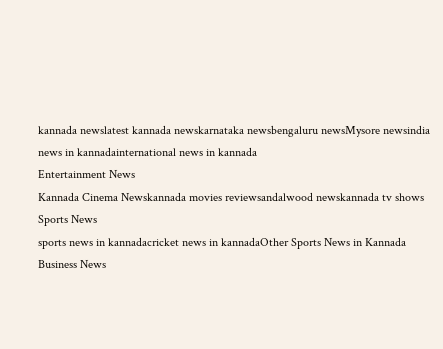kannada newslatest kannada newskarnataka newsbengaluru newsMysore newsindia news in kannadainternational news in kannada
Entertainment News
Kannada Cinema Newskannada movies reviewsandalwood newskannada tv shows
Sports News
sports news in kannadacricket news in kannadaOther Sports News in Kannada
Business News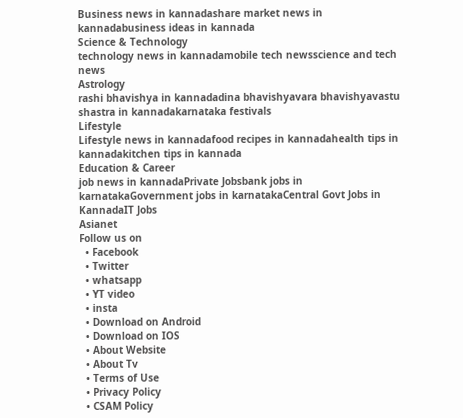Business news in kannadashare market news in kannadabusiness ideas in kannada
Science & Technology
technology news in kannadamobile tech newsscience and tech news
Astrology
rashi bhavishya in kannadadina bhavishyavara bhavishyavastu shastra in kannadakarnataka festivals
Lifestyle
Lifestyle news in kannadafood recipes in kannadahealth tips in kannadakitchen tips in kannada
Education & Career
job news in kannadaPrivate Jobsbank jobs in karnatakaGovernment jobs in karnatakaCentral Govt Jobs in KannadaIT Jobs
Asianet
Follow us on
  • Facebook
  • Twitter
  • whatsapp
  • YT video
  • insta
  • Download on Android
  • Download on IOS
  • About Website
  • About Tv
  • Terms of Use
  • Privacy Policy
  • CSAM Policy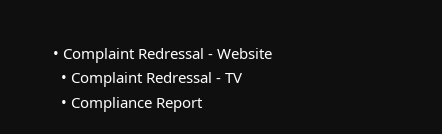• Complaint Redressal - Website
  • Complaint Redressal - TV
  • Compliance Report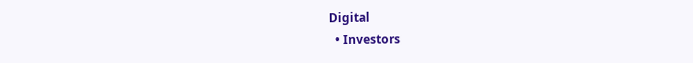Digital
  • Investors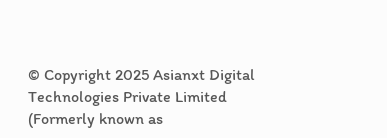© Copyright 2025 Asianxt Digital Technologies Private Limited (Formerly known as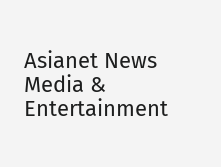Asianet News Media & Entertainment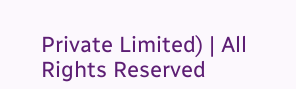Private Limited) | All Rights Reserved